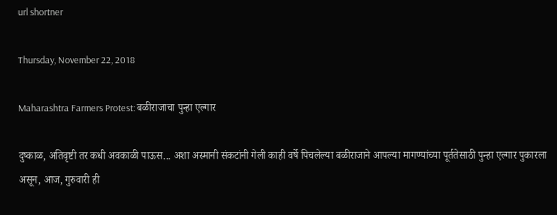url shortner

Thursday, November 22, 2018

Maharashtra Farmers Protest: बळीराजाचा पुन्हा एल्गार

दुष्काळ, अतिवृष्टी तर कधी अवकाळी पाऊस... अशा अस्मानी संकटांनी गेली काही वर्षे पिचलेल्या बळीराजाने आपल्या मागण्यांच्या पूर्ततेसाठी पुन्हा एल्गार पुकारला असून, आज, गुरुवारी ही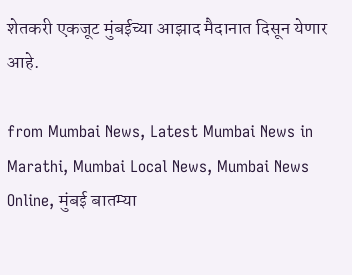शेतकरी एकजूट मुंबईच्या आझाद मैदानात दिसून येणार आहे.

from Mumbai News, Latest Mumbai News in Marathi, Mumbai Local News, Mumbai News Online, मुंबई बातम्या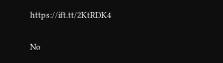https://ift.tt/2KtRDK4

No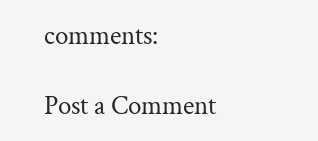comments:

Post a Comment